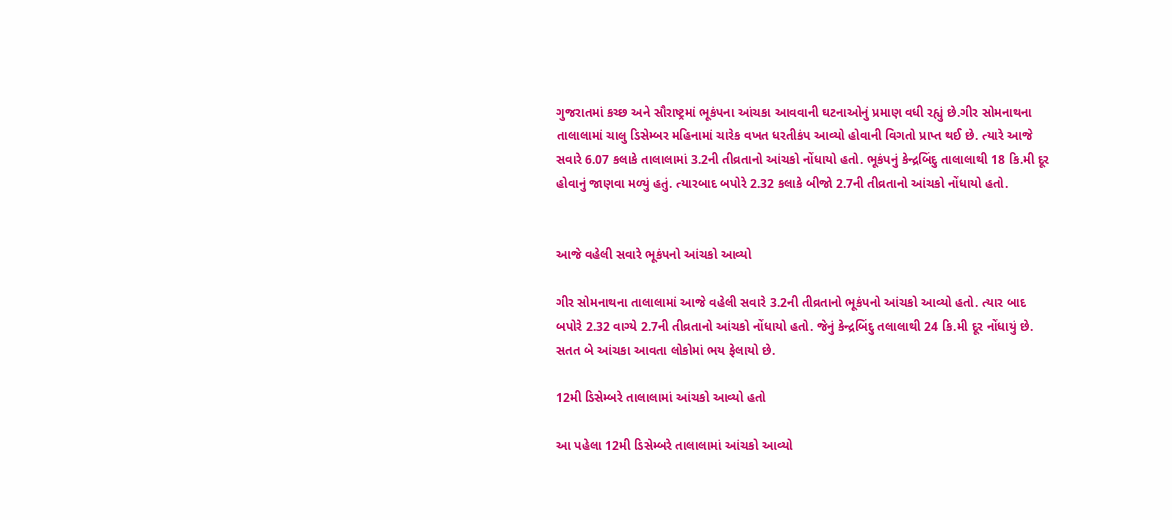ગુજરાતમાં કચ્છ અને સૌરાષ્ટ્રમાં ભૂકંપના આંચકા આવવાની ઘટનાઓનું પ્રમાણ વધી રહ્યું છે.ગીર સોમનાથના તાલાલામાં ચાલુ ડિસેમ્બર મહિનામાં ચારેક વખત ધરતીકંપ આવ્યો હોવાની વિગતો પ્રાપ્ત થઈ છે. ત્યારે આજે સવારે 6.07 કલાકે તાલાલામાં 3.2ની તીવ્રતાનો આંચકો નોંધાયો હતો. ભૂકંપનું કેન્દ્રબિંદુ તાલાલાથી 18 કિ.મી દૂર હોવાનું જાણવા મળ્યું હતું. ત્યારબાદ બપોરે 2.32 કલાકે બીજો 2.7ની તીવ્રતાનો આંચકો નોંધાયો હતો.


આજે વહેલી સવારે ભૂકંપનો આંચકો આવ્યો

ગીર સોમનાથના તાલાલામાં આજે વહેલી સવારે 3.2ની તીવ્રતાનો ભૂકંપનો આંચકો આવ્યો હતો. ત્યાર બાદ બપોરે 2.32 વાગ્યે 2.7ની તીવ્રતાનો આંચકો નોંધાયો હતો. જેનું કેન્દ્રબિંદુ તલાલાથી 24 કિ.મી દૂર નોંધાયું છે. સતત બે આંચકા આવતા લોકોમાં ભય ફેલાયો છે.

12મી ડિસેમ્બરે તાલાલામાં આંચકો આવ્યો હતો

આ પહેલા 12મી ડિસેમ્બરે તાલાલામાં આંચકો આવ્યો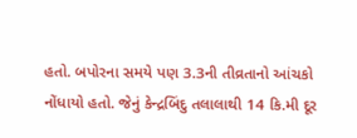હતો. બપોરના સમયે પણ 3.3ની તીવ્રતાનો આંચકો નોંધાયો હતો. જેનું કેન્દ્રબિંદુ તલાલાથી 14 કિ.મી દૂર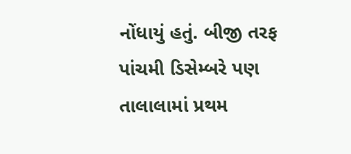નોંધાયું હતું. બીજી તરફ પાંચમી ડિસેમ્બરે પણ તાલાલામાં પ્રથમ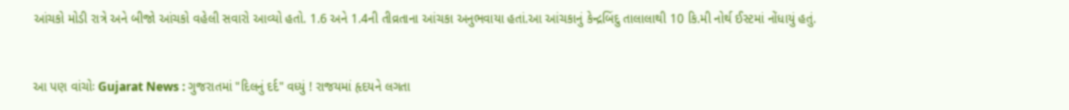આંચકો મોડી રાત્રે અને બીજો આંચકો વહેલી સવારો આવ્યો હતો. 1.6 અને 1.4ની તીવ્રતાના આંચકા અનુભવાયા હતાં.આ આંચકાનું કેન્દ્રબિંદુ તાલાલાથી 10 કિ.મી નોર્થ ઈસ્ટમાં નોંધાયું હતું.


આ પણ વાંચોઃ Gujarat News : ગુજરાતમાં "દિલનું દર્દ" વધ્યું ! રાજયમાં હૃદયને લગતા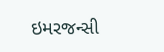ઇમરજન્સી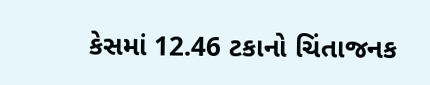કેસમાં 12.46 ટકાનો ચિંતાજનક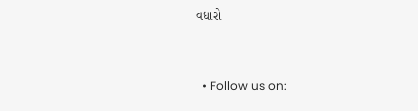વધારો


  • Follow us on: